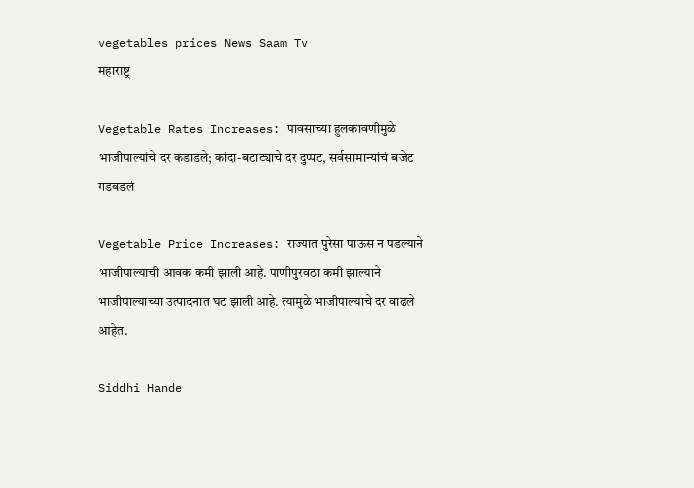vegetables prices News Saam Tv
महाराष्ट्र

Vegetable Rates Increases: पावसाच्या हुलकावणीमुळे भाजीपाल्यांचे दर कडाडले; कांदा-बटाट्याचे दर दुप्पट, सर्वसामान्यांचं बजेट गडबडलं

Vegetable Price Increases: राज्यात पुरेसा पाऊस न पडल्याने भाजीपाल्याची आवक कमी झाली आहे. पाणीपुरवठा कमी झाल्याने भाजीपाल्याच्या उत्पादनात घट झाली आहे. त्यामुळे भाजीपाल्याचे दर वाढले आहेत.

Siddhi Hande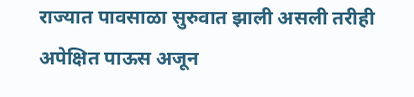राज्यात पावसाळा सुरुवात झाली असली तरीही अपेक्षित पाऊस अजून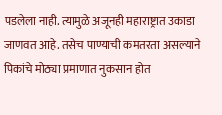पडलेला नाही. त्यामुळे अजूनही महाराष्ट्रात उकाडा जाणवत आहे. तसेच पाण्याची कमतरता असल्याने पिकांचे मोठ्या प्रमाणात नुकसान होत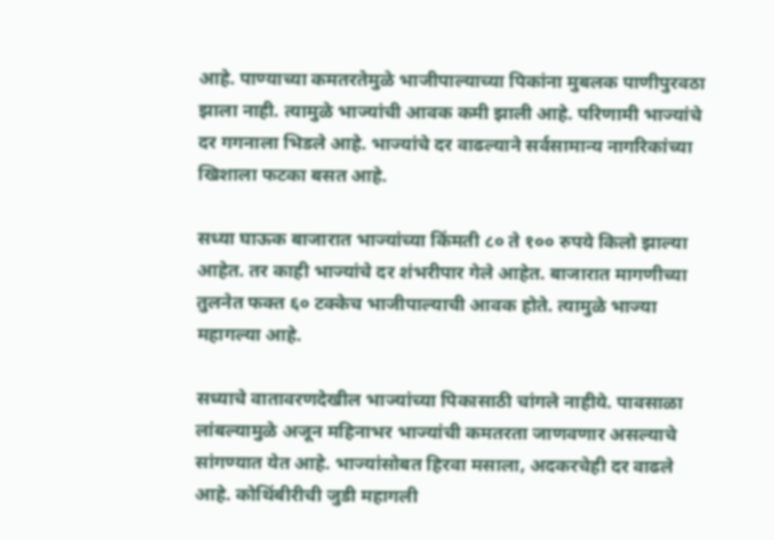आहे. पाण्याच्या कमतरतेमुळे भाजीपाल्याच्या पिकांना मुबलक पाणीपुरवठा झाला नाही. त्यामुळे भाज्यांची आवक कमी झाली आहे. परिणामी भाज्यांचे दर गगनाला भिडले आहे. भाज्यांचे दर वाढल्याने सर्वसामान्य नागरिकांच्या खिशाला फटका बसत आहे.

सध्या घाऊक बाजारात भाज्यांच्या किंमती ८० ते १०० रुपये किलो झाल्या आहेत. तर काही भाज्यांचे दर शंभरीपार गेले आहेत. बाजारात मागणीच्या तुलनेत फक्त ६० टक्केच भाजीपाल्याची आवक होते. त्यामुळे भाज्या महागल्या आहे.

सध्याचे वातावरणदेखील भाज्यांच्या पिकासाठी चांगले नाहीये. पावसाळा लांबल्यामुळे अजून महिनाभर भाज्यांची कमतरता जाणवणार असल्याचे सांगण्यात येत आहे. भाज्यांसोबत हिरवा मसाला, अदकरचेही दर वाढले आहे. कोथिंबीरीची जुडी महागली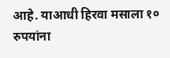आहे. याआधी हिरवा मसाला १० रुपयांना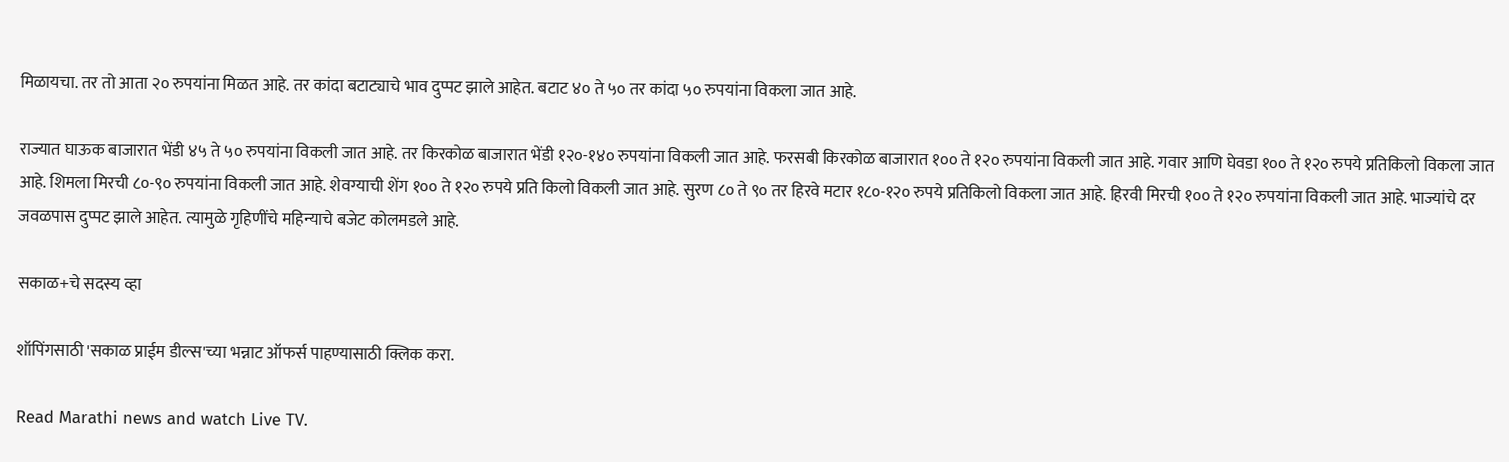मिळायचा. तर तो आता २० रुपयांना मिळत आहे. तर कांदा बटाट्याचे भाव दुप्पट झाले आहेत. बटाट ४० ते ५० तर कांदा ५० रुपयांना विकला जात आहे.

राज्यात घाऊक बाजारात भेंडी ४५ ते ५० रुपयांना विकली जात आहे. तर किरकोळ बाजारात भेंडी १२०-१४० रुपयांना विकली जात आहे. फरसबी किरकोळ बाजारात १०० ते १२० रुपयांना विकली जात आहे. गवार आणि घेवडा १०० ते १२० रुपये प्रतिकिलो विकला जात आहे. शिमला मिरची ८०-९० रुपयांना विकली जात आहे. शेवग्याची शेंग १०० ते १२० रुपये प्रति किलो विकली जात आहे. सुरण ८० ते ९० तर हिरवे मटार १८०-१२० रुपये प्रतिकिलो विकला जात आहे. हिरवी मिरची १०० ते १२० रुपयांना विकली जात आहे. भाज्यांचे दर जवळपास दुप्पट झाले आहेत. त्यामुळे गृहिणींचे महिन्याचे बजेट कोलमडले आहे.

सकाळ+चे सदस्य व्हा

शॉपिंगसाठी 'सकाळ प्राईम डील्स'च्या भन्नाट ऑफर्स पाहण्यासाठी क्लिक करा.

Read Marathi news and watch Live TV.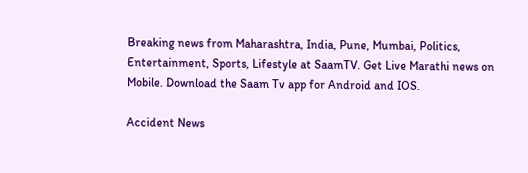Breaking news from Maharashtra, India, Pune, Mumbai, Politics, Entertainment, Sports, Lifestyle at SaamTV. Get Live Marathi news on Mobile. Download the Saam Tv app for Android and IOS.

Accident News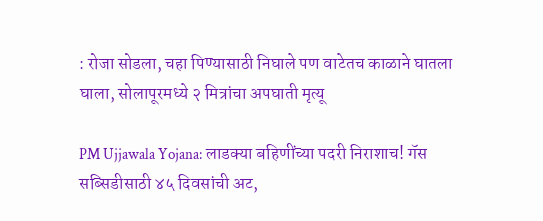: रोजा सोडला, चहा पिण्यासाठी निघाले पण वाटेतच काळाने घातला घाला, सोलापूरमध्ये २ मित्रांचा अपघाती मृत्यू

PM Ujjawala Yojana: लाडक्या बहि‍णींच्या पदरी निराशाच! गॅस सब्सिडीसाठी ४५ दिवसांची अट,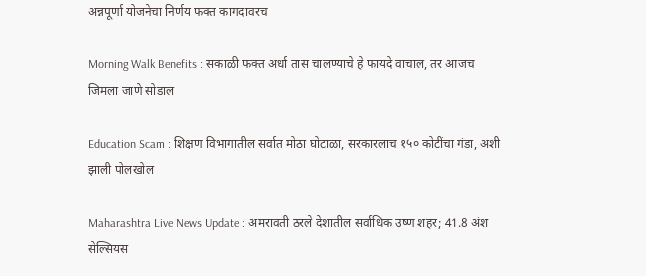अन्नपूर्णा योजनेचा निर्णय फक्त कागदावरच

Morning Walk Benefits : सकाळी फक्त अर्धा तास चालण्याचे हे फायदे वाचाल, तर आजच जिमला जाणे सोडाल

Education Scam : शिक्षण विभागातील सर्वात मोठा घोटाळा, सरकारलाच १५० कोटींचा गंडा, अशी झाली पोलखोल

Maharashtra Live News Update : अमरावती ठरले देशातील सर्वाधिक उष्ण शहर; 41.8 अंश सेल्सियस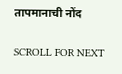तापमानाची नोंद

SCROLL FOR NEXT